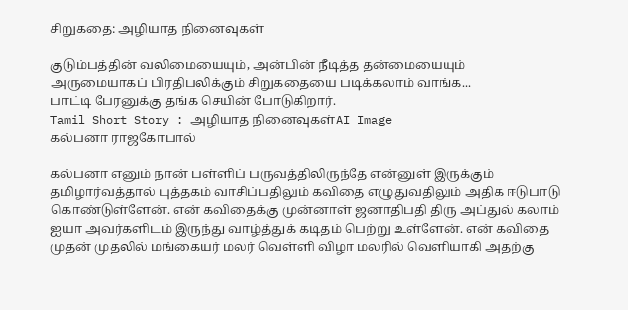சிறுகதை: அழியாத நினைவுகள்

குடும்பத்தின் வலிமையையும், அன்பின் நீடித்த தன்மையையும் அருமையாகப் பிரதிபலிக்கும் சிறுகதையை படிக்கலாம் வாங்க...
பாட்டி பேரனுக்கு தங்க செயின் போடுகிறார்.
Tamil Short Story : அழியாத நினைவுகள்AI Image
கல்பனா ராஜகோபால்

கல்பனா எனும் நான் பள்ளிப் பருவத்திலிருந்தே என்னுள் இருக்கும் தமிழார்வத்தால் புத்தகம் வாசிப்பதிலும் கவிதை எழுதுவதிலும் அதிக ஈடுபாடு கொண்டுள்ளேன். என் கவிதைக்கு முன்னாள் ஜனாதிபதி திரு அப்துல் கலாம் ஐயா அவர்களிடம் இருந்து வாழ்த்துக் கடிதம் பெற்று உள்ளேன். என் கவிதை முதன் முதலில் மங்கையர் மலர் வெள்ளி விழா மலரில் வெளியாகி அதற்கு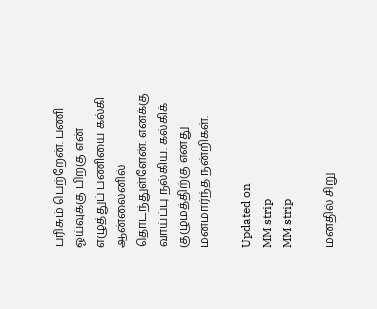பரிசும் பெற்றேன். பணி ஓய்வுக்கு பிறகு என் எழுத்துப் பணியை கல்கி ஆன்லைனில் தொடந்துள்ளேன். எனக்கு வாய்ப்பு நல்கிய. கல்கிக் குழுமத்திற்கு எனது மனமார்ந்த நன்றிகள்.

Updated on
MM strip
MM strip

மனதில் சிறு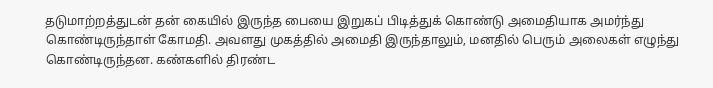தடுமாற்றத்துடன் தன் கையில் இருந்த பையை இறுகப் பிடித்துக் கொண்டு அமைதியாக அமர்ந்து கொண்டிருந்தாள் கோமதி. அவளது முகத்தில் அமைதி இருந்தாலும், மனதில் பெரும் அலைகள் எழுந்து கொண்டிருந்தன. கண்களில் திரண்ட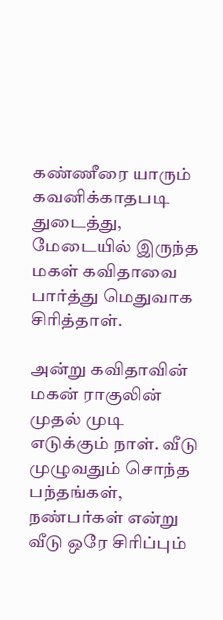கண்ணீரை யாரும் கவனிக்காதபடி துடைத்து, மேடையில் இருந்த மகள் கவிதாவை பார்த்து மெதுவாக சிரித்தாள்.

அன்று கவிதாவின் மகன் ராகுலின் முதல் முடி எடுக்கும் நாள். வீடு முழுவதும் சொந்த பந்தங்கள், நண்பர்கள் என்று வீடு ஒரே சிரிப்பும்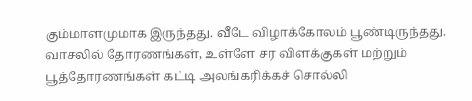கும்மாளமுமாக இருந்தது. வீடே விழாக்கோலம் பூண்டிருந்தது. வாசலில் தோரணங்கள், உள்ளே சர விளக்குகள் மற்றும் பூத்தோரணங்கள் கட்டி அலங்கரிக்கச் சொல்லி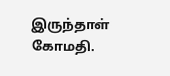இருந்தாள் கோமதி.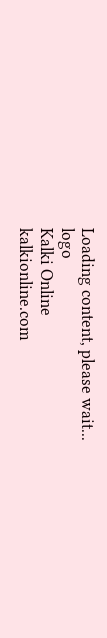Loading content, please wait...
logo
Kalki Online
kalkionline.com